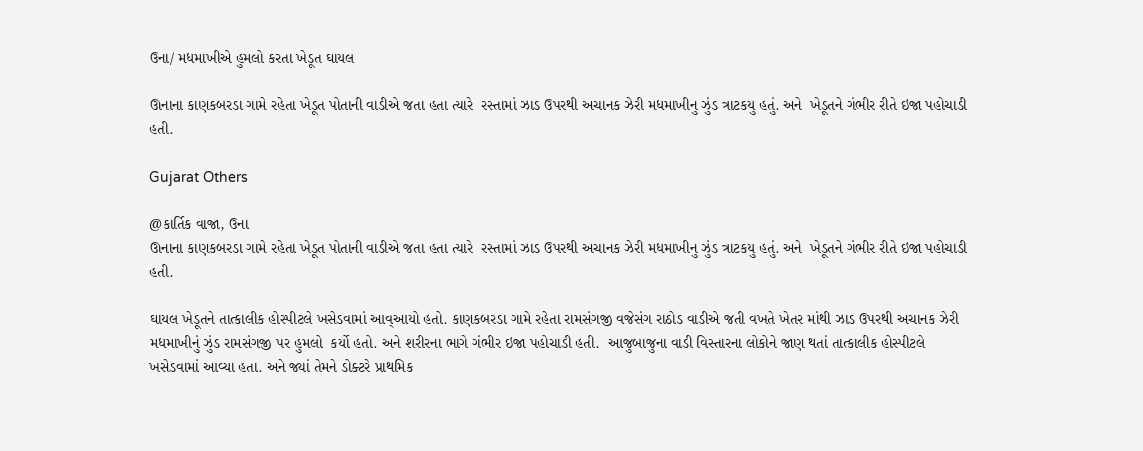ઉના/ મધમાખીએ હુમલો કરતા ખેડૂત ઘાયલ

ઊનાના કાણકબરડા ગામે રહેતા ખેડૂત પોતાની વાડીએ જતા હતા ત્યારે  રસ્તામાં ઝાડ ઉપરથી અચાનક ઝેરી મધમાખીનુ ઝુંડ ત્રાટકયુ હતું. અને  ખેડૂતને ગંભીર રીતે ઇજા પહોચાડી હતી.

Gujarat Others

@કાર્તિક વાજા, ઉના
ઊનાના કાણકબરડા ગામે રહેતા ખેડૂત પોતાની વાડીએ જતા હતા ત્યારે  રસ્તામાં ઝાડ ઉપરથી અચાનક ઝેરી મધમાખીનુ ઝુંડ ત્રાટકયુ હતું. અને  ખેડૂતને ગંભીર રીતે ઇજા પહોચાડી હતી.

ઘાયલ ખેડૂતને તાત્કાલીક હોસ્પીટલે ખસેડવામાં આવ્આયો હતો. કાણકબરડા ગામે રહેતા રામસંગજી વજેસંગ રાઠોડ વાડીએ જતી વખતે ખેતર માંથી ઝાડ ઉપરથી અચાનક ઝેરી મધમાખીનું ઝુંડ રામસંગજી પર હુમલો  કર્યો હતો. અને શરીરના ભાગે ગંભીર ઇજા પહોચાડી હતી.  આજુબાજુના વાડી વિસ્તારના લોકોને જાણ થતાં તાત્કાલીક હોસ્પીટલે ખસેડવામાં આવ્યા હતા. અને જ્યાં તેમને ડોક્ટરે પ્રાથમિક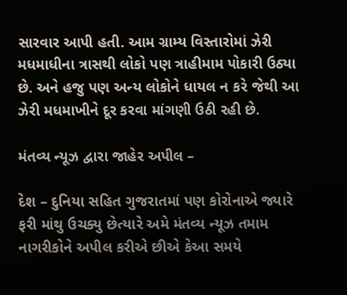સારવાર આપી હતી. આમ ગ્રામ્ય વિસ્તારોમાં ઝેરી મધમાધીના ત્રાસથી લોકો પણ ત્રાહીમામ પોકારી ઉઠ્યા  છે. અને હજુ પણ અન્ય લોકોને ધાયલ ન કરે જેથી આ ઝેરી મધમાખીને દૂર કરવા માંગણી ઉઠી રહી છે.

મંતવ્ય ન્યૂઝ દ્વારા જાહેર અપીલ –

દેશ – દુનિયા સહિત ગુજરાતમાં પણ કોરોનાએ જ્યારે ફરી માંથુ ઉચક્યુ છેત્યારે અમે મંતવ્ય ન્યૂઝ તમામ નાગરીકોને અપીલ કરીએ છીએ કેઆ સમયે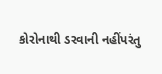કોરોનાથી ડરવાની નહીંપરંતુ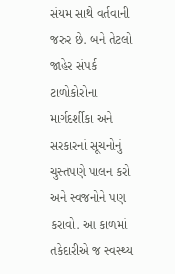સંયમ સાથે વર્તવાની જરુર છે. બને તેટલો જાહેર સંપર્ક ટાળોકોરોના માર્ગદર્શીકા અને સરકારનાં સૂચનોનું ચુસ્તપણે પાલન કરો અને સ્વજનોને પણ કરાવો. આ કાળમાં તકેદારીએ જ સ્વસ્થ્ય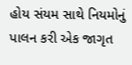હોય સંયમ સાથે નિયમોનું પાલન કરી એક જાગૃત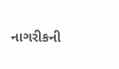નાગરીકની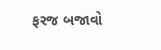ફરજ બજાવો